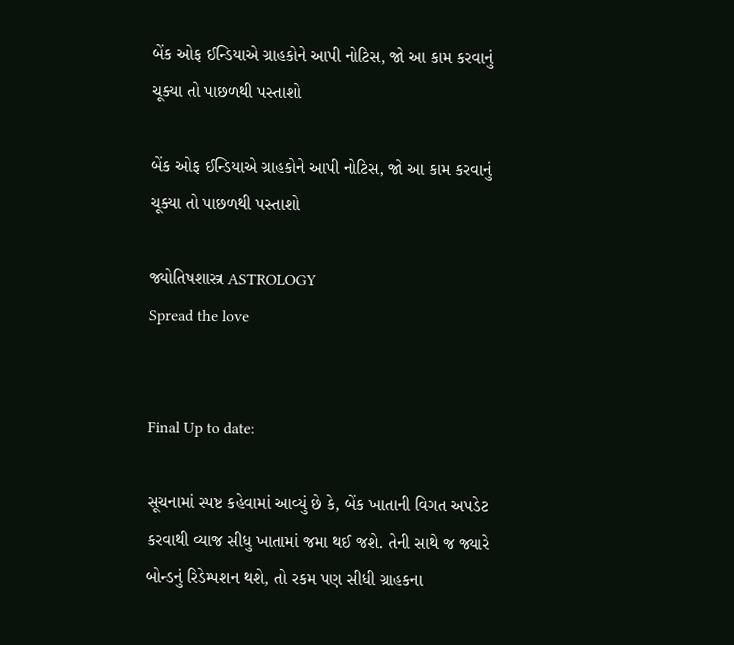બેંક ઓફ ઈન્ડિયાએ ગ્રાહકોને આપી નોટિસ, જો આ કામ કરવાનું ચૂક્યા તો પાછળથી પસ્તાશો

બેંક ઓફ ઈન્ડિયાએ ગ્રાહકોને આપી નોટિસ, જો આ કામ કરવાનું ચૂક્યા તો પાછળથી પસ્તાશો

જ્યોતિષશાસ્ત્ર ASTROLOGY
Spread the love


Final Up to date:

સૂચનામાં સ્પષ્ટ કહેવામાં આવ્યું છે કે, બેંક ખાતાની વિગત અપડેટ કરવાથી વ્યાજ સીધુ ખાતામાં જમા થઈ જશે. તેની સાથે જ જ્યારે બોન્ડનું રિડેમ્પશન થશે, તો રકમ પણ સીધી ગ્રાહકના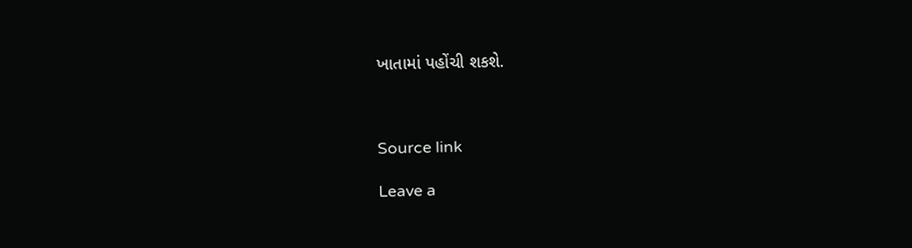ખાતામાં પહોંચી શકશે.



Source link

Leave a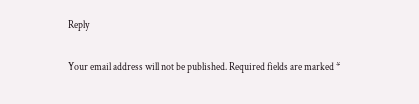Reply

Your email address will not be published. Required fields are marked *